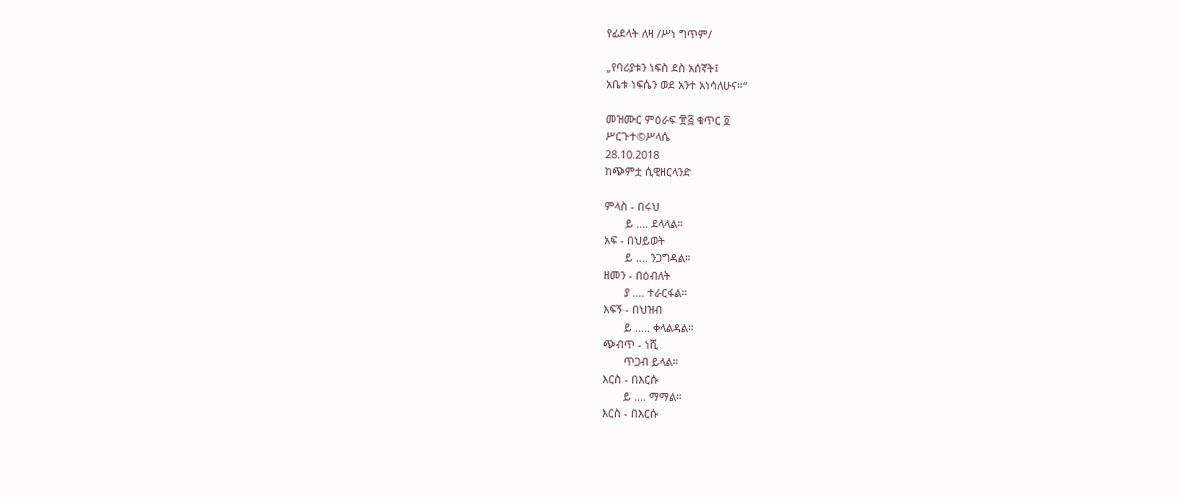የፊደላት ለዛ /ሥነ ግጥም/

„የባሪያቱን ነፍስ ደስ አሰኛት፤
አቤቱ ነፍሴን ወደ አንተ አነሳለሁና።“

መዝሙር ምዕራፍ ፹፭ ቁጥር ፬
ሥርጉተ©ሥላሴ
28.10.2018
ከጭምቷ ሲዊዘርላንድ

ምላስ - በሩህ
       ይ .... ደላላል።
አፍ - በህይወት
       ይ .... ንጋግዳል።
ዘመን - በዕብለት
       ያ .... ተራርፋል።
እፍኝ - በህዝብ
       ይ ..... ቀላልዳል።
ጭብጥ - ነሺ
       ጥጋብ ይላል።
እርስ - በእርሱ
       ይ .... ማማል።
እርስ - በእርሱ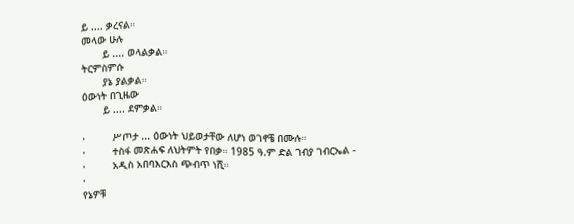ይ .... ቃረናል።
መላው ሁሉ
       ይ .... ወላልቃል።
ትርምስምሱ
       ያኔ ያልቃል።
ዕውነት በጊዜው
       ይ .... ደምቃል።

·         ሥጦታ ... ዕውነት ህይወታቸው ለሆነ ወገኖቼ በሙሉ።
·         ተስፋ መጽሐፍ ለህትምት የበቃ። 1985 ዓ.ም ድል ገብያ ገብርኤል -
·         አዲስ አበባእርእስ ጭብጥ ነሺ።
·
የኔዎቹ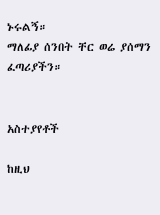ኑሩልኝ።
ማለፊያ ሰንበት ቸር ወሬ ያሰማን ፈጣሪያችን።


አስተያየቶች

ከዚህ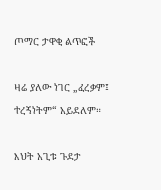ጦማር ታዋቂ ልጥፎች

ዛሬ ያለው ነገር „ፈረቃም፤ ተረኝነትም“ አይደለም።

እህት አጊቱ ጉደታ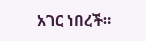አገር ነበረች።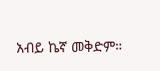አብይ ኬኛ መቅድም።